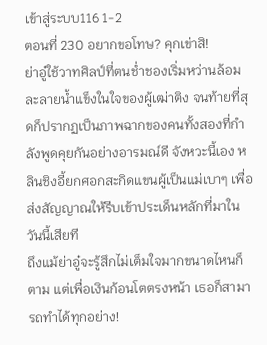เข้าสู่ระบบ116 1-2
ตอนที่ 230 อยากขอโทษ? คุกเข่าสิ!
ย่าอู๋ใช้วาทศิลป์ที่ตนช่ำชองเริ่มหว่านล้อมละลายน้ำแข็งในใจของผู้เฒ่าติง จนท้ายที่สุดก็ปรากฏเป็นภาพฉากของคนทั้งสองที่กำลังพูดคุยกันอย่างอารมณ์ดี จังหวะนี้เอง หลินชิงอี้ยกศอกสะกิดแขนผู้เป็นแม่เบาๆ เพื่อส่งสัญญาณให้รีบเข้าประเด็นหลักที่มาในวันนี้เสียที
ถึงแม้ย่าอู๋จะรู้สึกไม่เต็มใจมากขนาดไหนก็ตาม แต่เพื่อเงินก้อนโตตรงหน้า เธอก็สามารถทำได้ทุกอย่าง!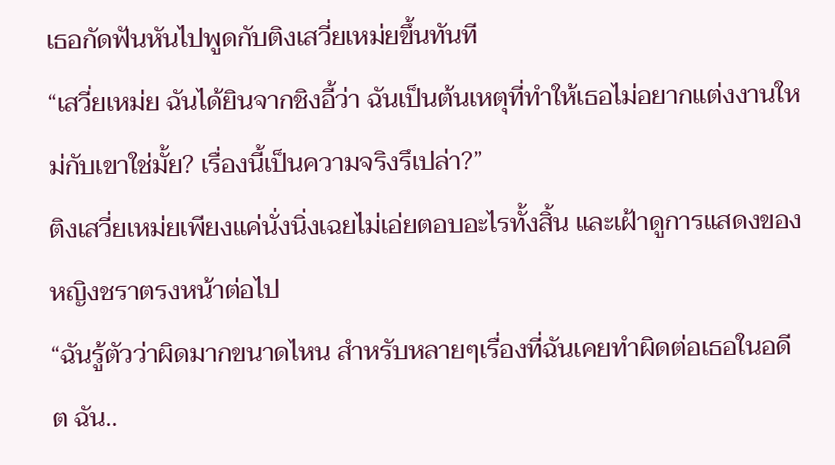เธอกัดฟันหันไปพูดกับติงเสวี่ยเหม่ยขึ้นทันที
“เสวี่ยเหม่ย ฉันได้ยินจากชิงอี้ว่า ฉันเป็นต้นเหตุที่ทำให้เธอไม่อยากแต่งงานใหม่กับเขาใช่มั้ย? เรื่องนี้เป็นความจริงรึเปล่า?”
ติงเสวี่ยเหม่ยเพียงแค่นั่งนิ่งเฉยไม่เอ่ยตอบอะไรทั้งสิ้น และเฝ้าดูการแสดงของหญิงชราตรงหน้าต่อไป
“ฉันรู้ตัวว่าผิดมากขนาดไหน สำหรับหลายๆเรื่องที่ฉันเคยทำผิดต่อเธอในอดีต ฉัน..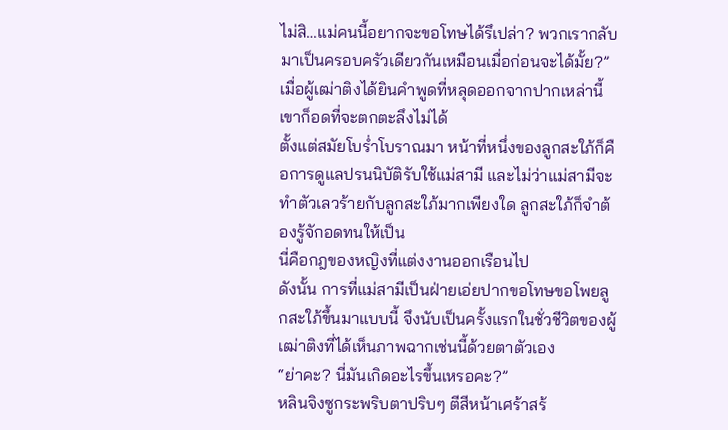ไม่สิ…แม่คนนี้อยากจะขอโทษได้รึเปล่า? พวกเรากลับมาเป็นครอบครัวเดียวกันเหมือนเมื่อก่อนจะได้มั้ย?”
เมื่อผู้เฒ่าติงได้ยินคำพูดที่หลุดออกจากปากเหล่านี้ เขาก็อดที่จะตกตะลึงไม่ได้
ตั้งแต่สมัยโบร่ำโบราณมา หน้าที่หนึ่งของลูกสะใภ้ก็คือการดูแลปรนนิบัติรับใช้แม่สามี และไม่ว่าแม่สามีจะทำตัวเลวร้ายกับลูกสะใภ้มากเพียงใด ลูกสะใภ้ก็จำต้องรู้จักอดทนให้เป็น
นี่คือกฎของหญิงที่แต่งงานออกเรือนไป
ดังนั้น การที่แม่สามีเป็นฝ่ายเอ่ยปากขอโทษขอโพยลูกสะใภ้ขึ้นมาแบบนี้ จึงนับเป็นครั้งแรกในชั่วชีวิตของผู้เฒ่าติงที่ได้เห็นภาพฉากเช่นนี้ด้วยตาตัวเอง
“ย่าคะ? นี่มันเกิดอะไรขึ้นเหรอคะ?”
หลินจิงซูกระพริบตาปริบๆ ตีสีหน้าเศร้าสร้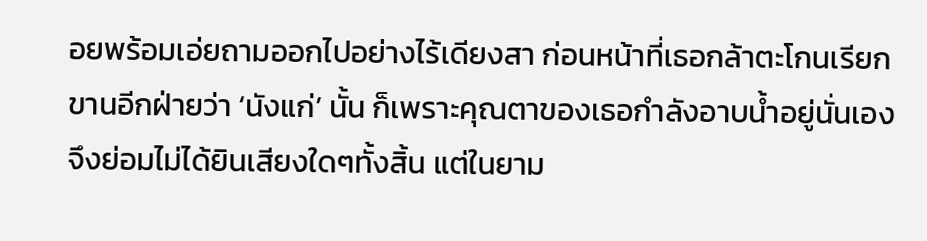อยพร้อมเอ่ยถามออกไปอย่างไร้เดียงสา ก่อนหน้าที่เธอกล้าตะโกนเรียกขานอีกฝ่ายว่า ‘นังแก่’ นั้น ก็เพราะคุณตาของเธอกำลังอาบน้ำอยู่นั่นเอง จึงย่อมไม่ได้ยินเสียงใดๆทั้งสิ้น แต่ในยาม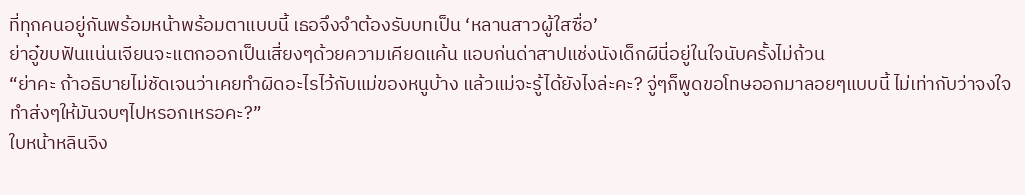ที่ทุกคนอยู่กันพร้อมหน้าพร้อมตาแบบนี้ เธอจึงจำต้องรับบทเป็น ‘หลานสาวผู้ใสซื่อ’
ย่าอู๋ขบฟันแน่นเจียนจะแตกออกเป็นเสี่ยงๆด้วยความเคียดแค้น แอบก่นด่าสาปแช่งนังเด็กผีนี่อยู่ในใจนับครั้งไม่ถ้วน
“ย่าคะ ถ้าอธิบายไม่ชัดเจนว่าเคยทำผิดอะไรไว้กับแม่ของหนูบ้าง แล้วแม่จะรู้ได้ยังไงล่ะคะ? จู่ๆก็พูดขอโทษออกมาลอยๆแบบนี้ ไม่เท่ากับว่าจงใจทำส่งๆให้มันจบๆไปหรอกเหรอคะ?”
ใบหน้าหลินจิง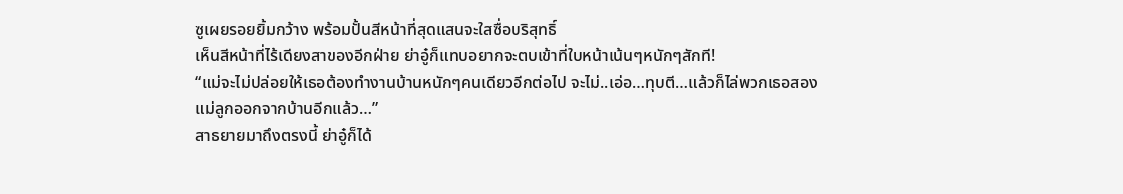ซูเผยรอยยิ้มกว้าง พร้อมปั้นสีหน้าที่สุดแสนจะใสซื่อบริสุทธิ์
เห็นสีหน้าที่ไร้เดียงสาของอีกฝ่าย ย่าอู๋ก็แทบอยากจะตบเข้าที่ใบหน้าเน้นๆหนักๆสักที!
“แม่จะไม่ปล่อยให้เธอต้องทำงานบ้านหนักๆคนเดียวอีกต่อไป จะไม่..เอ่อ…ทุบตี…แล้วก็ไล่พวกเธอสองแม่ลูกออกจากบ้านอีกแล้ว…”
สาธยายมาถึงตรงนี้ ย่าอู๋ก็ได้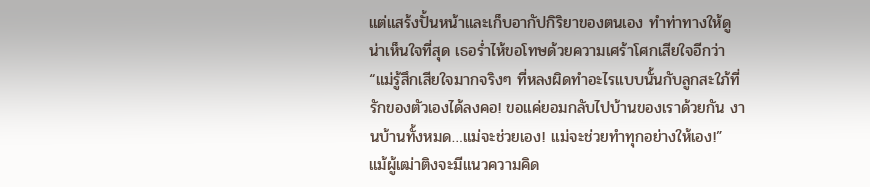แต่แสร้งปั้นหน้าและเก็บอากัปกิริยาของตนเอง ทำท่าทางให้ดูน่าเห็นใจที่สุด เธอร่ำไห้ขอโทษด้วยความเศร้าโศกเสียใจอีกว่า
“แม่รู้สึกเสียใจมากจริงๆ ที่หลงผิดทำอะไรแบบนั้นกับลูกสะใภ้ที่รักของตัวเองได้ลงคอ! ขอแค่ยอมกลับไปบ้านของเราด้วยกัน งานบ้านทั้งหมด…แม่จะช่วยเอง! แม่จะช่วยทำทุกอย่างให้เอง!”
แม้ผู้เฒ่าติงจะมีแนวความคิด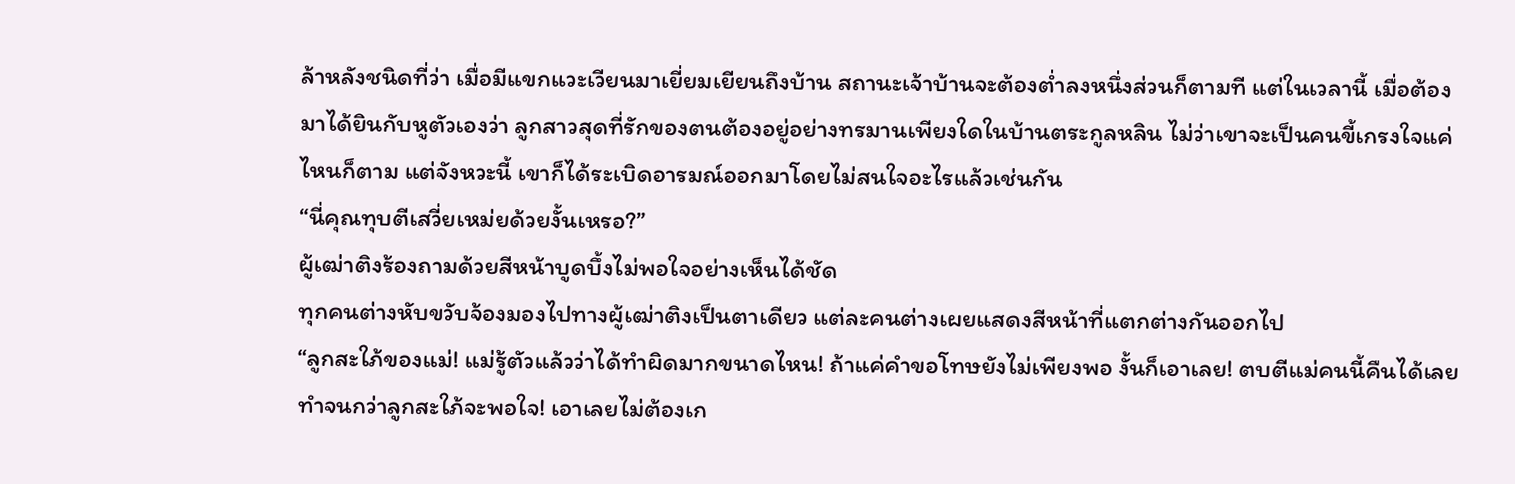ล้าหลังชนิดที่ว่า เมื่อมีแขกแวะเวียนมาเยี่ยมเยียนถึงบ้าน สถานะเจ้าบ้านจะต้องต่ำลงหนึ่งส่วนก็ตามที แต่ในเวลานี้ เมื่อต้องมาได้ยินกับหูตัวเองว่า ลูกสาวสุดที่รักของตนต้องอยู่อย่างทรมานเพียงใดในบ้านตระกูลหลิน ไม่ว่าเขาจะเป็นคนขี้เกรงใจแค่ไหนก็ตาม แต่จังหวะนี้ เขาก็ได้ระเบิดอารมณ์ออกมาโดยไม่สนใจอะไรแล้วเช่นกัน
“นี่คุณทุบตีเสวี่ยเหม่ยด้วยงั้นเหรอ?”
ผู้เฒ่าติงร้องถามด้วยสีหน้าบูดบึ้งไม่พอใจอย่างเห็นได้ชัด
ทุกคนต่างหับขวับจ้องมองไปทางผู้เฒ่าติงเป็นตาเดียว แต่ละคนต่างเผยแสดงสีหน้าที่แตกต่างกันออกไป
“ลูกสะใภ้ของแม่! แม่รู้ตัวแล้วว่าได้ทำผิดมากขนาดไหน! ถ้าแค่คำขอโทษยังไม่เพียงพอ งั้นก็เอาเลย! ตบตีแม่คนนี้คืนได้เลย ทำจนกว่าลูกสะใภ้จะพอใจ! เอาเลยไม่ต้องเก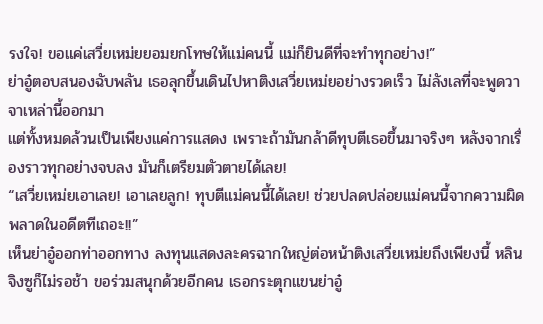รงใจ! ขอแค่เสวี่ยเหม่ยยอมยกโทษให้แม่คนนี้ แม่ก็ยินดีที่จะทำทุกอย่าง!”
ย่าอู๋ตอบสนองฉับพลัน เธอลุกขึ้นเดินไปหาติงเสวี่ยเหม่ยอย่างรวดเร็ว ไม่ลังเลที่จะพูดวาจาเหล่านี้ออกมา
แต่ทั้งหมดล้วนเป็นเพียงแค่การแสดง เพราะถ้ามันกล้าดีทุบตีเธอขึ้นมาจริงๆ หลังจากเรื่องราวทุกอย่างจบลง มันก็เตรียมตัวตายได้เลย!
“เสวี่ยเหม่ยเอาเลย! เอาเลยลูก! ทุบตีแม่คนนี้ได้เลย! ช่วยปลดปล่อยแม่คนนี้จากความผิดพลาดในอดีตทีเถอะ!!”
เห็นย่าอู๋ออกท่าออกทาง ลงทุนแสดงละครฉากใหญ่ต่อหน้าติงเสวี่ยเหม่ยถึงเพียงนี้ หลินจิงซูก็ไม่รอช้า ขอร่วมสนุกด้วยอีกคน เธอกระตุกแขนย่าอู๋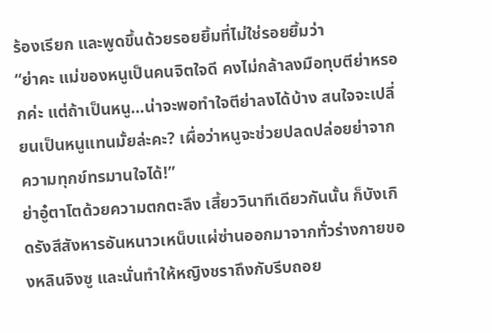ร้องเรียก และพูดขึ้นด้วยรอยยิ้มที่ไม่ใช่รอยยิ้มว่า
“ย่าคะ แม่ของหนูเป็นคนจิตใจดี คงไม่กล้าลงมือทุบตีย่าหรอกค่ะ แต่ถ้าเป็นหนู…น่าจะพอทำใจตีย่าลงได้บ้าง สนใจจะเปลี่ยนเป็นหนูแทนมั้ยล่ะคะ? เผื่อว่าหนูจะช่วยปลดปล่อยย่าจากความทุกข์ทรมานใจได้!”
ย่าอู๋ตาโตด้วยความตกตะลึง เสี้ยววินาทีเดียวกันนั้น ก็บังเกิดรังสีสังหารอันหนาวเหน็บแผ่ซ่านออกมาจากทั่วร่างกายของหลินจิงซู และนั่นทำให้หญิงชราถึงกับรีบถอย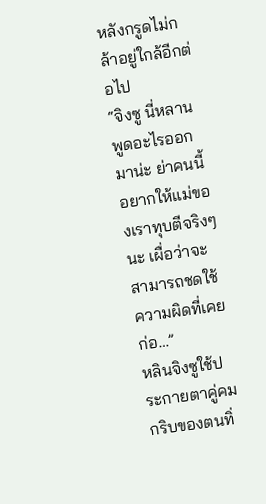หลังกรูดไม่กล้าอยู่ใกล้อีกต่อไป
“จิงซู นี่หลานพูดอะไรออกมาน่ะ ย่าคนนี้อยากให้แม่ของเราทุบตีจริงๆนะ เผื่อว่าจะสามารถชดใช้ความผิดที่เคยก่อ…”
หลินจิงซูใช้ประกายตาคู่คมกริบของตนทิ่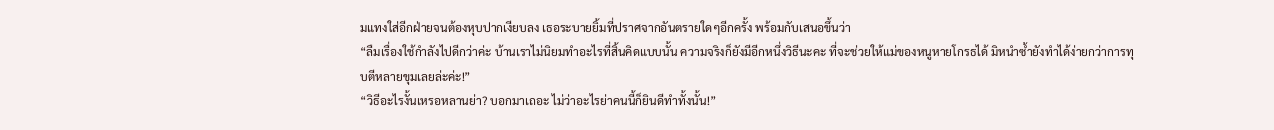มแทงใส่อีกฝ่ายจนต้องหุบปากเงียบลง เธอระบายยิ้มที่ปราศจากอันตรายใดๆอีกครั้ง พร้อมกับเสนอขึ้นว่า
“ลืมเรื่องใช้กำลังไปดีกว่าค่ะ บ้านเราไม่นิยมทำอะไรที่สิ้นคิดแบบนั้น ความจริงก็ยังมีอีกหนึ่งวิธีนะคะ ที่จะช่วยให้แม่ของหนูหายโกรธได้ มิหนำซ้ำยังทำได้ง่ายกว่าการทุบตีหลายขุมเลยล่ะค่ะ!”
“วิธีอะไรงั้นเหรอหลานย่า? บอกมาเถอะ ไม่ว่าอะไรย่าคนนี้ก็ยินดีทำทั้งนั้น!”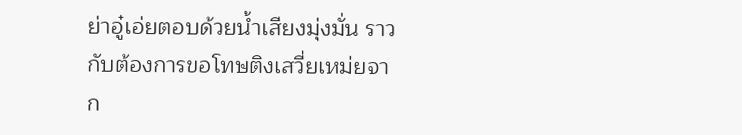ย่าอู๋เอ่ยตอบด้วยน้ำเสียงมุ่งมั่น ราวกับต้องการขอโทษติงเสวี่ยเหม่ยจาก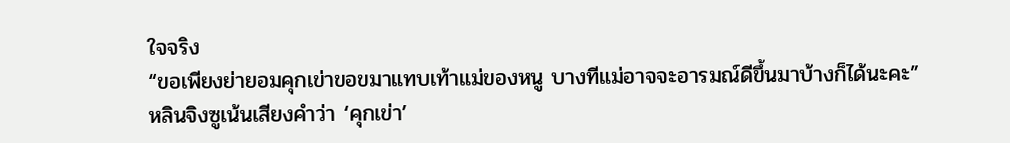ใจจริง
“ขอเพียงย่ายอมคุกเข่าขอขมาแทบเท้าแม่ของหนู บางทีแม่อาจจะอารมณ์ดีขึ้นมาบ้างก็ได้นะคะ”
หลินจิงซูเน้นเสียงคำว่า ‘คุกเข่า’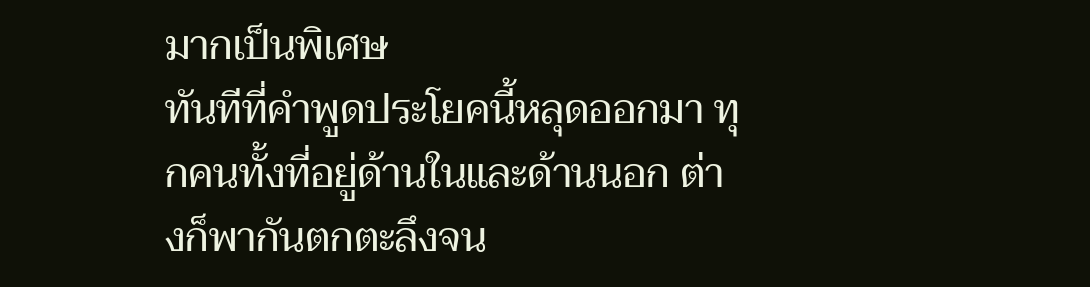มากเป็นพิเศษ
ทันทีที่คำพูดประโยคนี้หลุดออกมา ทุกคนทั้งที่อยู่ด้านในและด้านนอก ต่างก็พากันตกตะลึงจน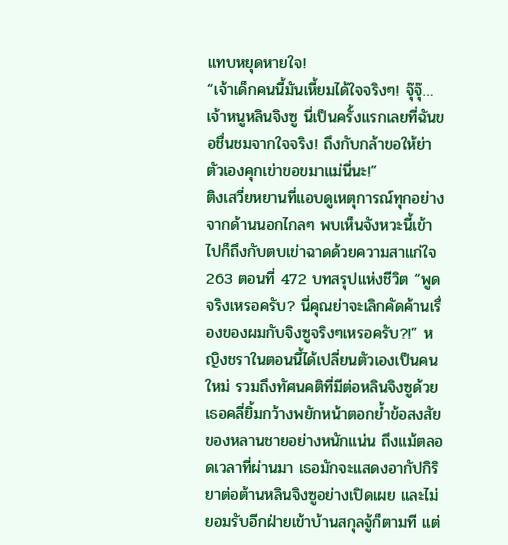แทบหยุดหายใจ!
“เจ้าเด็กคนนี้มันเหี้ยมได้ใจจริงๆ! จุ๊จุ๊…เจ้าหนูหลินจิงซู นี่เป็นครั้งแรกเลยที่ฉันขอชื่นชมจากใจจริง! ถึงกับกล้าขอให้ย่าตัวเองคุกเข่าขอขมาแม่นี่นะ!”
ติงเสวี่ยหยานที่แอบดูเหตุการณ์ทุกอย่างจากด้านนอกไกลๆ พบเห็นจังหวะนี้เข้าไปก็ถึงกับตบเข่าฉาดด้วยความสาแก่ใจ
263 ตอนที่ 472 บทสรุปแห่งชีวิต “พูดจริงเหรอครับ? นี่คุณย่าจะเลิกคัดค้านเรื่องของผมกับจิงซูจริงๆเหรอครับ?!” หญิงชราในตอนนี้ได้เปลี่ยนตัวเองเป็นคนใหม่ รวมถึงทัศนคติที่มีต่อหลินจิงซูด้วย เธอคลี่ยิ้มกว้างพยักหน้าตอกย้ำข้อสงสัยของหลานชายอย่างหนักแน่น ถึงแม้ตลอดเวลาที่ผ่านมา เธอมักจะแสดงอากัปกิริยาต่อต้านหลินจิงซูอย่างเปิดเผย และไม่ยอมรับอีกฝ่ายเข้าบ้านสกุลจู้ก็ตามที แต่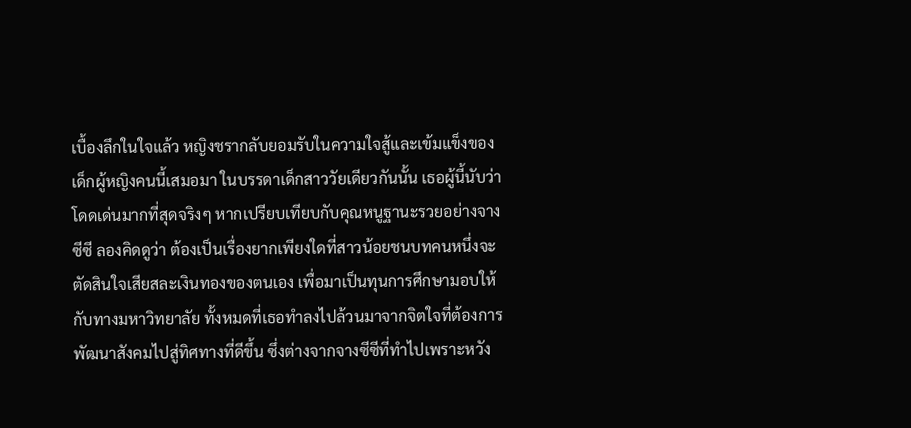เบื้องลึกในใจแล้ว หญิงชรากลับยอมรับในความใจสู้และเข้มแข็งของเด็กผู้หญิงคนนี้เสมอมา ในบรรดาเด็กสาววัยเดียวกันนั้น เธอผู้นี้นับว่าโดดเด่นมากที่สุดจริงๆ หากเปรียบเทียบกับคุณหนูฐานะรวยอย่างจางซีซี ลองคิดดูว่า ต้องเป็นเรื่องยากเพียงใดที่สาวน้อยชนบทคนหนึ่งจะตัดสินใจเสียสละเงินทองของตนเอง เพื่อมาเป็นทุนการศึกษามอบให้กับทางมหาวิทยาลัย ทั้งหมดที่เธอทำลงไปล้วนมาจากจิตใจที่ต้องการพัฒนาสังคมไปสู่ทิศทางที่ดีขึ้น ซึ่งต่างจากจางซีซีที่ทำไปเพราะหวัง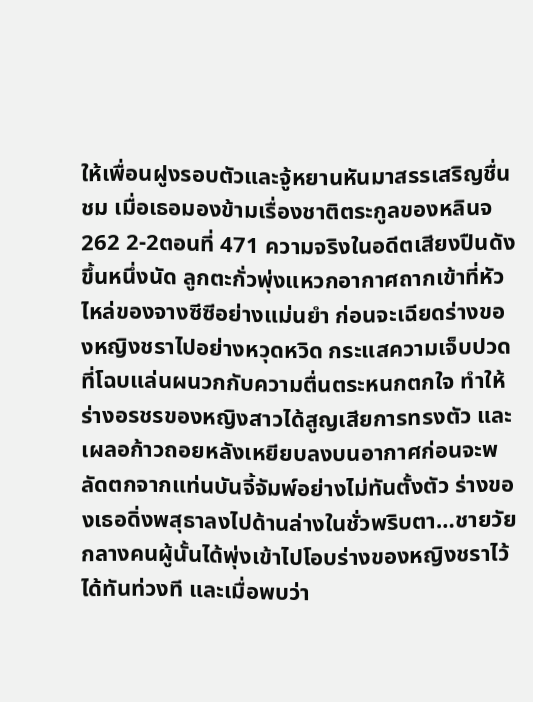ให้เพื่อนฝูงรอบตัวและจู้หยานหันมาสรรเสริญชื่นชม เมื่อเธอมองข้ามเรื่องชาติตระกูลของหลินจ
262 2-2ตอนที่ 471 ความจริงในอดีตเสียงปืนดังขึ้นหนึ่งนัด ลูกตะกั่วพุ่งแหวกอากาศถากเข้าที่หัวไหล่ของจางซีซีอย่างแม่นยำ ก่อนจะเฉียดร่างของหญิงชราไปอย่างหวุดหวิด กระแสความเจ็บปวดที่โฉบแล่นผนวกกับความตื่นตระหนกตกใจ ทำให้ร่างอรชรของหญิงสาวได้สูญเสียการทรงตัว และเผลอก้าวถอยหลังเหยียบลงบนอากาศก่อนจะพลัดตกจากแท่นบันจี้จัมพ์อย่างไม่ทันตั้งตัว ร่างของเธอดิ่งพสุธาลงไปด้านล่างในชั่วพริบตา…ชายวัยกลางคนผู้นั้นได้พุ่งเข้าไปโอบร่างของหญิงชราไว้ได้ทันท่วงที และเมื่อพบว่า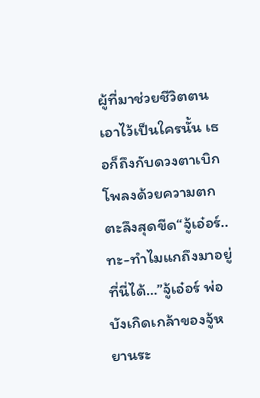ผู้ที่มาช่วยชีวิตตนเอาไว้เป็นใครนั้น เธอก็ถึงกับดวงตาเบิกโพลงด้วยความตกตะลึงสุดขีด“จู้เอ๋อร์..ทะ-ทำไมแกถึงมาอยู่ที่นี่ได้…”จู้เอ๋อร์ พ่อบังเกิดเกล้าของจู้หยานระ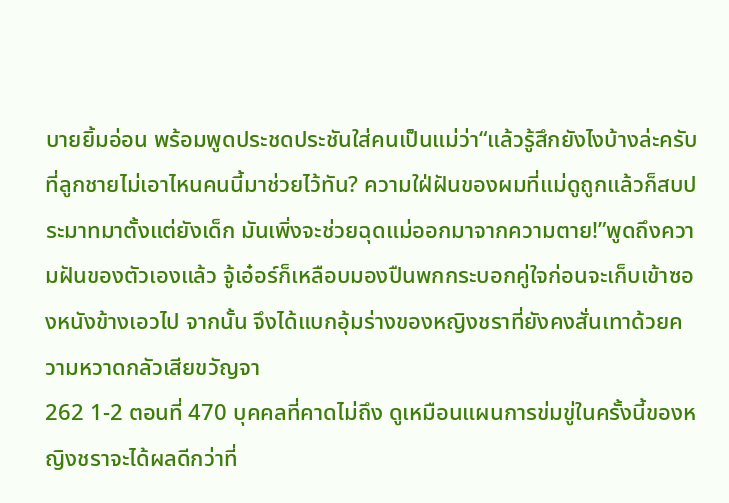บายยิ้มอ่อน พร้อมพูดประชดประชันใส่คนเป็นแม่ว่า“แล้วรู้สึกยังไงบ้างล่ะครับ ที่ลูกชายไม่เอาไหนคนนี้มาช่วยไว้ทัน? ความใฝ่ฝันของผมที่แม่ดูถูกแล้วก็สบประมาทมาตั้งแต่ยังเด็ก มันเพิ่งจะช่วยฉุดแม่ออกมาจากความตาย!”พูดถึงความฝันของตัวเองแล้ว จู้เอ๋อร์ก็เหลือบมองปืนพกกระบอกคู่ใจก่อนจะเก็บเข้าซองหนังข้างเอวไป จากนั้น จึงได้แบกอุ้มร่างของหญิงชราที่ยังคงสั่นเทาด้วยความหวาดกลัวเสียขวัญจา
262 1-2 ตอนที่ 470 บุคคลที่คาดไม่ถึง ดูเหมือนแผนการข่มขู่ในครั้งนี้ของหญิงชราจะได้ผลดีกว่าที่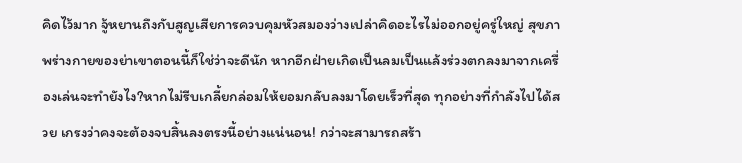คิดไว้มาก จู้หยานถึงกับสูญเสียการควบคุมหัวสมองว่างเปล่าคิดอะไรไม่ออกอยู่ครู่ใหญ่ สุขภาพร่างกายของย่าเขาตอนนี้ก็ใช่ว่าจะดีนัก หากอีกฝ่ายเกิดเป็นลมเป็นแล้งร่วงตกลงมาจากเครื่องเล่นจะทำยังไง?หากไม่รีบเกลี้ยกล่อมให้ยอมกลับลงมาโดยเร็วที่สุด ทุกอย่างที่กำลังไปได้สวย เกรงว่าคงจะต้องจบสิ้นลงตรงนี้อย่างแน่นอน! กว่าจะสามารถสร้า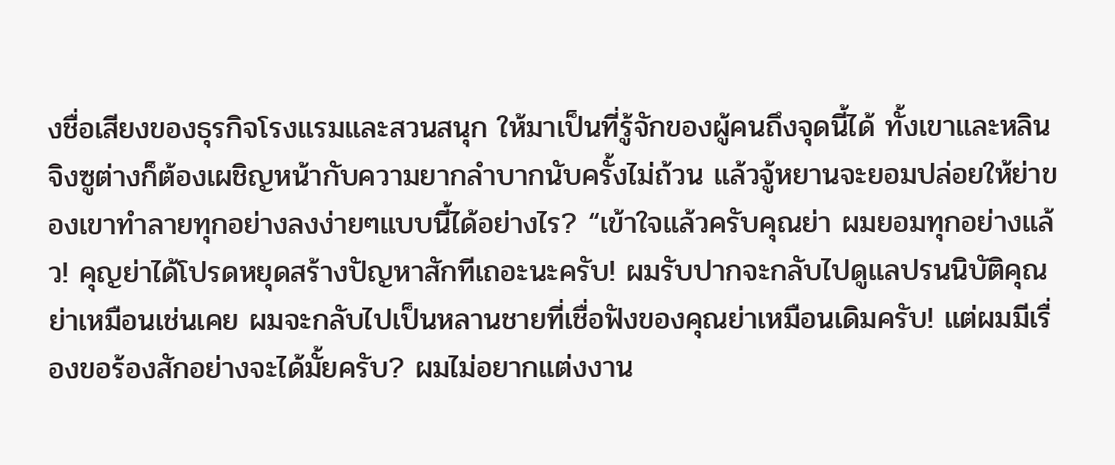งชื่อเสียงของธุรกิจโรงแรมและสวนสนุก ให้มาเป็นที่รู้จักของผู้คนถึงจุดนี้ได้ ทั้งเขาและหลินจิงซูต่างก็ต้องเผชิญหน้ากับความยากลำบากนับครั้งไม่ถ้วน แล้วจู้หยานจะยอมปล่อยให้ย่าของเขาทำลายทุกอย่างลงง่ายๆแบบนี้ได้อย่างไร? “เข้าใจแล้วครับคุณย่า ผมยอมทุกอย่างแล้ว! คุญย่าได้โปรดหยุดสร้างปัญหาสักทีเถอะนะครับ! ผมรับปากจะกลับไปดูแลปรนนิบัติคุณย่าเหมือนเช่นเคย ผมจะกลับไปเป็นหลานชายที่เชื่อฟังของคุณย่าเหมือนเดิมครับ! แต่ผมมีเรื่องขอร้องสักอย่างจะได้มั้ยครับ? ผมไม่อยากแต่งงาน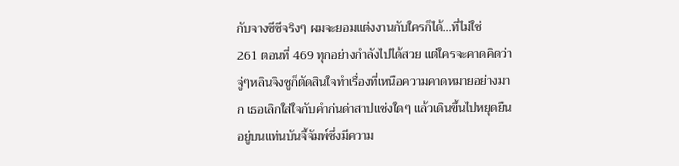กับจางซีซีจริงๆ ผมจะยอมแต่งงานกับใครก็ได้…ที่ไม่ใช่
261 ตอนที่ 469 ทุกอย่างกำลังไปได้สวย แต่ใครจะคาดคิดว่า จู่ๆหลินจิงซูก็ตัดสินใจทำเรื่องที่เหนือความคาดหมายอย่างมาก เธอเลิกใส่ใจกับคำก่นด่าสาปแช่งใดๆ แล้วเดินขึ้นไปหยุดยืนอยู่บนแท่นบันจี้จัมพ์ซึ่งมีความ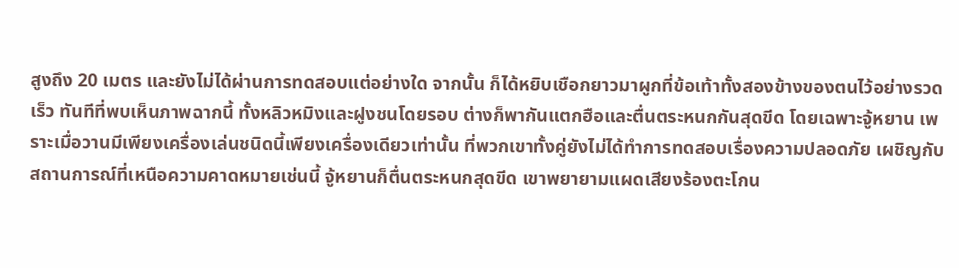สูงถึง 20 เมตร และยังไม่ได้ผ่านการทดสอบแต่อย่างใด จากนั้น ก็ได้หยิบเชือกยาวมาผูกที่ข้อเท้าทั้งสองข้างของตนไว้อย่างรวดเร็ว ทันทีที่พบเห็นภาพฉากนี้ ทั้งหลิวหมิงและฝูงชนโดยรอบ ต่างก็พากันแตกฮือและตื่นตระหนกกันสุดขีด โดยเฉพาะจู้หยาน เพราะเมื่อวานมีเพียงเครื่องเล่นชนิดนี้เพียงเครื่องเดียวเท่านั้น ที่พวกเขาทั้งคู่ยังไม่ได้ทำการทดสอบเรื่องความปลอดภัย เผชิญกับสถานการณ์ที่เหนือความคาดหมายเช่นนี้ จู้หยานก็ตื่นตระหนกสุดขีด เขาพยายามแผดเสียงร้องตะโกน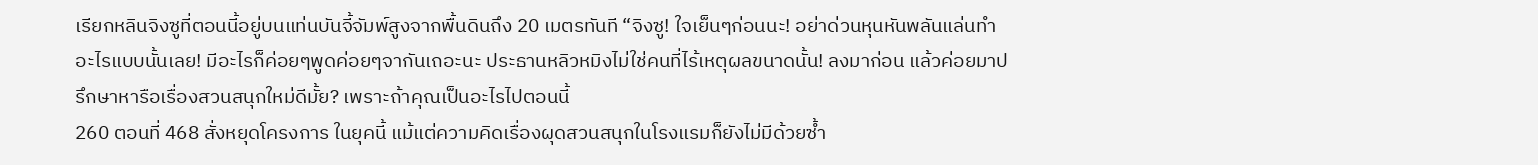เรียกหลินจิงซูที่ตอนนี้อยู่บนแท่นบันจี้จัมพ์สูงจากพื้นดินถึง 20 เมตรทันที “จิงซู! ใจเย็นๆก่อนนะ! อย่าด่วนหุนหันพลันแล่นทำอะไรแบบนั้นเลย! มีอะไรก็ค่อยๆพูดค่อยๆจากันเถอะนะ ประธานหลิวหมิงไม่ใช่คนที่ไร้เหตุผลขนาดนั้น! ลงมาก่อน แล้วค่อยมาปรึกษาหารือเรื่องสวนสนุกใหม่ดีมั้ย? เพราะถ้าคุณเป็นอะไรไปตอนนี้
260 ตอนที่ 468 สั่งหยุดโครงการ ในยุคนี้ แม้แต่ความคิดเรื่องผุดสวนสนุกในโรงแรมก็ยังไม่มีด้วยซ้ำ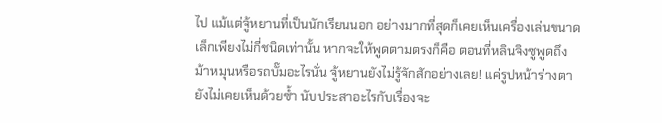ไป แม้แต่จู้หยานที่เป็นนักเรียนนอก อย่างมากที่สุดก็เคยเห็นเครื่องเล่นขนาดเล็กเพียงไม่กี่ชนิดเท่านั้น หากจะให้พูดตามตรงก็คือ ตอนที่หลินจิงซูพูดถึงม้าหมุนหรือรถบั๊มอะไรนั่น จู้หยานยังไม่รู้จักสักอย่างเลย! แค่รูปหน้าร่างตายังไม่เคยเห็นด้วยซ้ำ นับประสาอะไรกับเรื่องจะ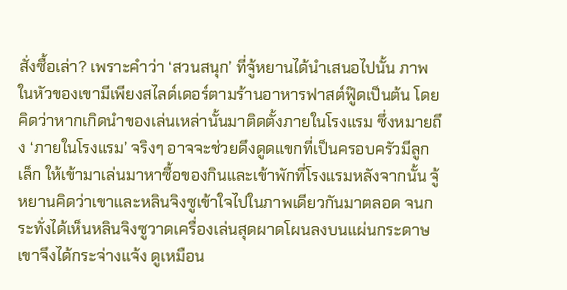สั่งซื้อเล่า? เพราะคำว่า ‘สวนสนุก’ ที่จู้หยานได้นำเสนอไปนั้น ภาพในหัวของเขามีเพียงสไลด์เดอร์ตามร้านอาหารฟาสต์ฟู๊ดเป็นต้น โดยคิดว่าหากเกิดนำของเล่นเหล่านั้นมาติดตั้งภายในโรงแรม ซึ่งหมายถึง ‘ภายในโรงแรม’ จริงๆ อาจจะช่วยดึงดูดแขกที่เป็นครอบครัวมีลูกเล็ก ให้เข้ามาเล่นมาหาซื้อของกินและเข้าพักที่โรงแรมหลังจากนั้น จู้หยานคิดว่าเขาและหลินจิงซูเข้าใจไปในภาพเดียวกันมาตลอด จนกระทั่งได้เห็นหลินจิงซูวาดเครื่องเล่นสุดผาดโผนลงบนแผ่นกระดาษ เขาจึงได้กระจ่างแจ้ง ดูเหมือน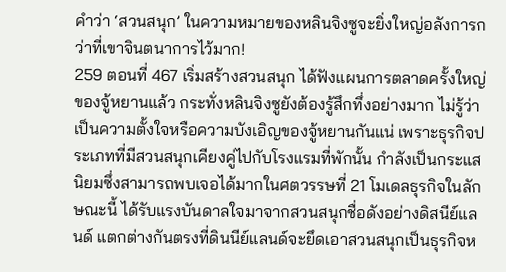คำว่า ‘สวนสนุก’ ในความหมายของหลินจิงซูจะยิ่งใหญ่อลังการกว่าที่เขาจินตนาการไว้มาก!
259 ตอนที่ 467 เริ่มสร้างสวนสนุก ได้ฟังแผนการตลาดครั้งใหญ่ของจู้หยานแล้ว กระทั่งหลินจิงซูยังต้องรู้สึกทึ่งอย่างมาก ไม่รู้ว่าเป็นความตั้งใจหรือความบังเอิญของจู้หยานกันแน่ เพราะธุรกิจประเภทที่มีสวนสนุกเคียงคู่ไปกับโรงแรมที่พักนั้น กำลังเป็นกระแสนิยมซึ่งสามารถพบเจอได้มากในศตวรรษที่ 21 โมเดลธุรกิจในลักษณะนี้ ได้รับแรงบันดาลใจมาจากสวนสนุกชื่อดังอย่างดิสนีย์แลนด์ แตกต่างกันตรงที่ดินนีย์แลนด์จะยึดเอาสวนสนุกเป็นธุรกิจห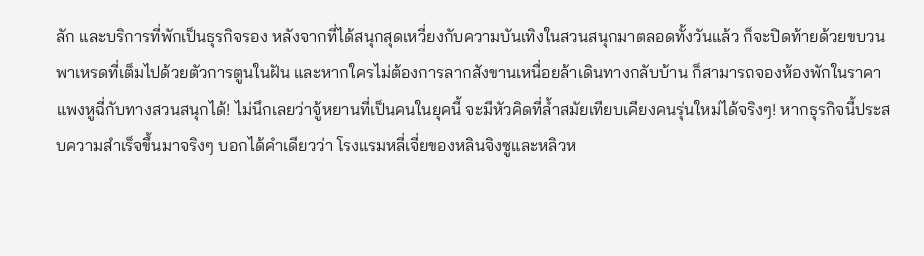ลัก และบริการที่พักเป็นธุรกิจรอง หลังจากที่ได้สนุกสุดเหวี่ยงกับความบันเทิงในสวนสนุกมาตลอดทั้งวันแล้ว ก็จะปิดท้ายด้วยขบวนพาเหรดที่เต็มไปด้วยตัวการตูนในฝัน และหากใครไม่ต้องการลากสังขานเหนื่อยล้าเดินทางกลับบ้าน ก็สามารถจองห้องพักในราคาแพงหูฉี่กับทางสวนสนุกได้! ไม่นึกเลยว่าจู้หยานที่เป็นคนในยุคนี้ จะมีหัวคิดที่ล้ำสมัยเทียบเคียงคนรุ่นใหม่ได้จริงๆ! หากธุรกิจนี้ประสบความสำเร็จขึ้นมาจริงๆ บอกได้คำเดียวว่า โรงแรมหลี่เจี่ยของหลินจิงซูและหลิวห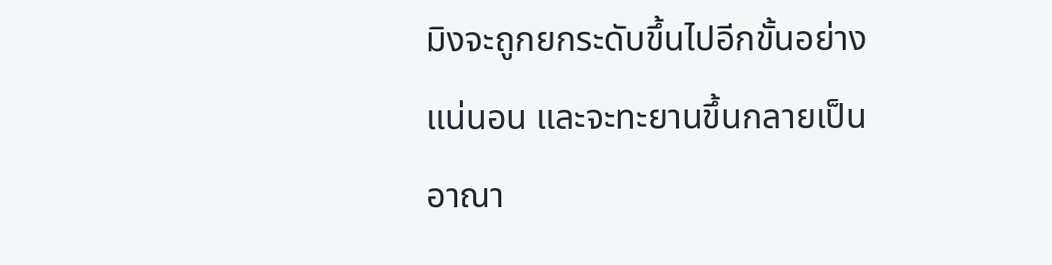มิงจะถูกยกระดับขึ้นไปอีกขั้นอย่างแน่นอน และจะทะยานขึ้นกลายเป็นอาณา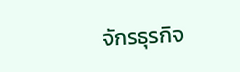จักรธุรกิจ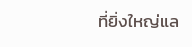ที่ยิ่งใหญ่แล